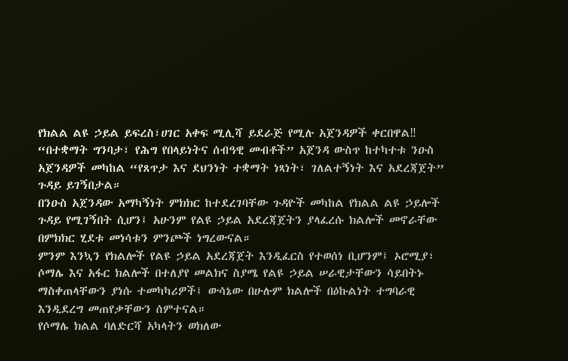የክልል ልዩ ኃይል ይፍረስ፣ሀገር አቀፍ ሚሊሻ ይደራጅ የሚሉ አጀንዳዎች ቀርበዋል‼
“በተቋማት ግንባታ፣ የሕግ የበላይነትና ሰብዓዊ መብቶች” አጀንዳ ውስጥ ከተካተቱ ንዑስ አጀንዳዎች መካከል “የጸጥታ እና ደህንነት ተቋማት ነጻነት፣ ገለልተኝነት እና አደረጃጀት” ጉዳይ ይገኝበታል።
በንዑስ አጀንዳው አማካኝነት ምክክር ከተደረገባቸው ጉዳዮች መካከል የክልል ልዩ ኃይሎች ጉዳይ የሚገኝበት ሲሆን፤ አሁንም የልዩ ኃይል አደረጃጀትን ያላፈረሱ ክልሎች መኖራቸው በምክክር ሂደቱ መነሳቱን ምንጮች ነግረውናል።
ምንም እንኳን የክልሎች የልዩ ኃይል አደረጃጀት እንዲፈርስ የተወሰነ ቢሆንም፤ ኦሮሚያ፣ ሶማሌ እና አፋር ክልሎች በተለያየ መልክና ስያሜ የልዩ ኃይል ሠራዊታቸውን ሳይበትኑ ማስቀጠላቸውን ያነሱ ተመካካሪዎች፤ ውሳኔው በሁሉም ክልሎች በዕኩልነት ተግባራዊ እንዲደረግ መጠየቃቸውን ሰምተናል።
የሶማሌ ክልል ባለድርሻ አካላትን ወክለው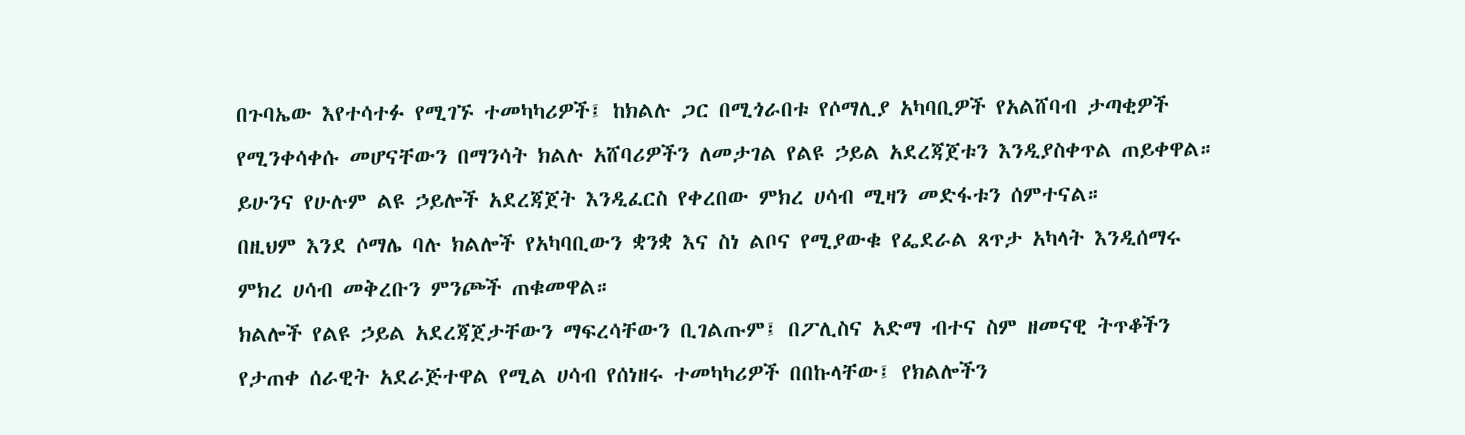በጉባኤው እየተሳተፉ የሚገኙ ተመካካሪዎች፤ ከክልሉ ጋር በሚጎራበቱ የሶማሊያ አካባቢዎች የአልሸባብ ታጣቂዎች የሚንቀሳቀሱ መሆናቸውን በማንሳት ክልሉ አሸባሪዎችን ለመታገል የልዩ ኃይል አደረጃጀቱን እንዲያስቀጥል ጠይቀዋል። ይሁንና የሁሉም ልዩ ኃይሎች አደረጃጀት እንዲፈርስ የቀረበው ምክረ ሀሳብ ሚዛን መድፋቱን ሰምተናል።
በዚህም እንደ ሶማሌ ባሉ ክልሎች የአካባቢውን ቋንቋ እና ስነ ልቦና የሚያውቁ የፌደራል ጸጥታ አካላት እንዲሰማሩ ምክረ ሀሳብ መቅረቡን ምንጮች ጠቁመዋል።
ክልሎች የልዩ ኃይል አደረጃጀታቸውን ማፍረሳቸውን ቢገልጡም፤ በፖሊስና አድማ ብተና ስም ዘመናዊ ትጥቆችን የታጠቀ ሰራዊት አደራጅተዋል የሚል ሀሳብ የሰነዘሩ ተመካካሪዎች በበኩላቸው፤ የክልሎችን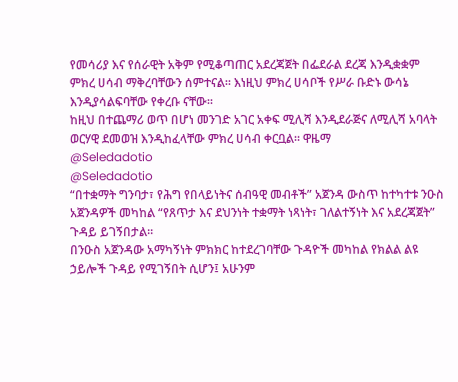የመሳሪያ እና የሰራዊት አቅም የሚቆጣጠር አደረጃጀት በፌደራል ደረጃ እንዲቋቋም ምክረ ሀሳብ ማቅረባቸውን ሰምተናል። እነዚህ ምክረ ሀሳቦች የሥራ ቡድኑ ውሳኔ እንዲያሳልፍባቸው የቀረቡ ናቸው።
ከዚህ በተጨማሪ ወጥ በሆነ መንገድ አገር አቀፍ ሚሊሻ እንዲደራጅና ለሚሊሻ አባላት ወርሃዊ ደመወዝ እንዲከፈላቸው ምክረ ሀሳብ ቀርቧል። ዋዜማ
@Seledadotio
@Seledadotio
“በተቋማት ግንባታ፣ የሕግ የበላይነትና ሰብዓዊ መብቶች” አጀንዳ ውስጥ ከተካተቱ ንዑስ አጀንዳዎች መካከል “የጸጥታ እና ደህንነት ተቋማት ነጻነት፣ ገለልተኝነት እና አደረጃጀት” ጉዳይ ይገኝበታል።
በንዑስ አጀንዳው አማካኝነት ምክክር ከተደረገባቸው ጉዳዮች መካከል የክልል ልዩ ኃይሎች ጉዳይ የሚገኝበት ሲሆን፤ አሁንም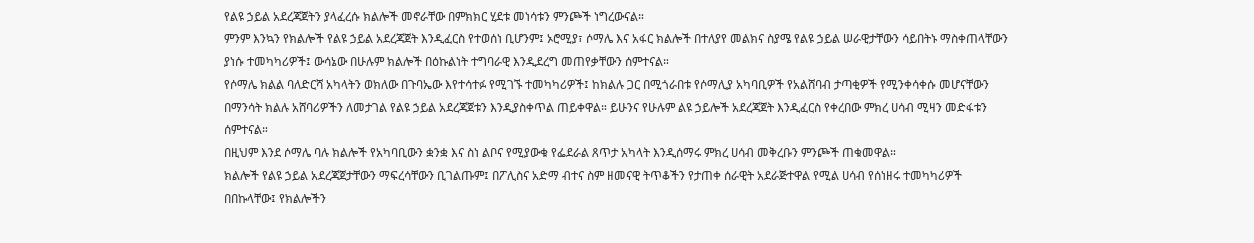የልዩ ኃይል አደረጃጀትን ያላፈረሱ ክልሎች መኖራቸው በምክክር ሂደቱ መነሳቱን ምንጮች ነግረውናል።
ምንም እንኳን የክልሎች የልዩ ኃይል አደረጃጀት እንዲፈርስ የተወሰነ ቢሆንም፤ ኦሮሚያ፣ ሶማሌ እና አፋር ክልሎች በተለያየ መልክና ስያሜ የልዩ ኃይል ሠራዊታቸውን ሳይበትኑ ማስቀጠላቸውን ያነሱ ተመካካሪዎች፤ ውሳኔው በሁሉም ክልሎች በዕኩልነት ተግባራዊ እንዲደረግ መጠየቃቸውን ሰምተናል።
የሶማሌ ክልል ባለድርሻ አካላትን ወክለው በጉባኤው እየተሳተፉ የሚገኙ ተመካካሪዎች፤ ከክልሉ ጋር በሚጎራበቱ የሶማሊያ አካባቢዎች የአልሸባብ ታጣቂዎች የሚንቀሳቀሱ መሆናቸውን በማንሳት ክልሉ አሸባሪዎችን ለመታገል የልዩ ኃይል አደረጃጀቱን እንዲያስቀጥል ጠይቀዋል። ይሁንና የሁሉም ልዩ ኃይሎች አደረጃጀት እንዲፈርስ የቀረበው ምክረ ሀሳብ ሚዛን መድፋቱን ሰምተናል።
በዚህም እንደ ሶማሌ ባሉ ክልሎች የአካባቢውን ቋንቋ እና ስነ ልቦና የሚያውቁ የፌደራል ጸጥታ አካላት እንዲሰማሩ ምክረ ሀሳብ መቅረቡን ምንጮች ጠቁመዋል።
ክልሎች የልዩ ኃይል አደረጃጀታቸውን ማፍረሳቸውን ቢገልጡም፤ በፖሊስና አድማ ብተና ስም ዘመናዊ ትጥቆችን የታጠቀ ሰራዊት አደራጅተዋል የሚል ሀሳብ የሰነዘሩ ተመካካሪዎች በበኩላቸው፤ የክልሎችን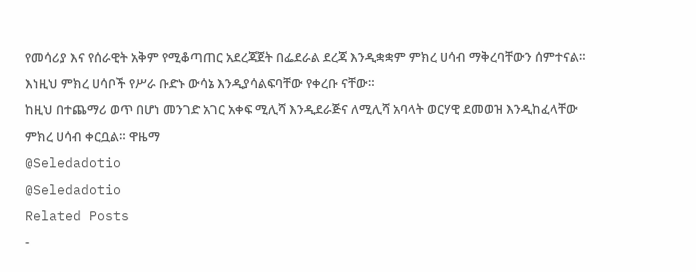የመሳሪያ እና የሰራዊት አቅም የሚቆጣጠር አደረጃጀት በፌደራል ደረጃ እንዲቋቋም ምክረ ሀሳብ ማቅረባቸውን ሰምተናል። እነዚህ ምክረ ሀሳቦች የሥራ ቡድኑ ውሳኔ እንዲያሳልፍባቸው የቀረቡ ናቸው።
ከዚህ በተጨማሪ ወጥ በሆነ መንገድ አገር አቀፍ ሚሊሻ እንዲደራጅና ለሚሊሻ አባላት ወርሃዊ ደመወዝ እንዲከፈላቸው ምክረ ሀሳብ ቀርቧል። ዋዜማ
@Seledadotio
@Seledadotio
Related Posts
-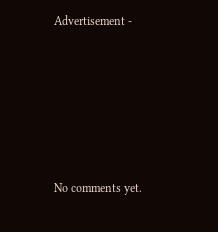Advertisement -








No comments yet.